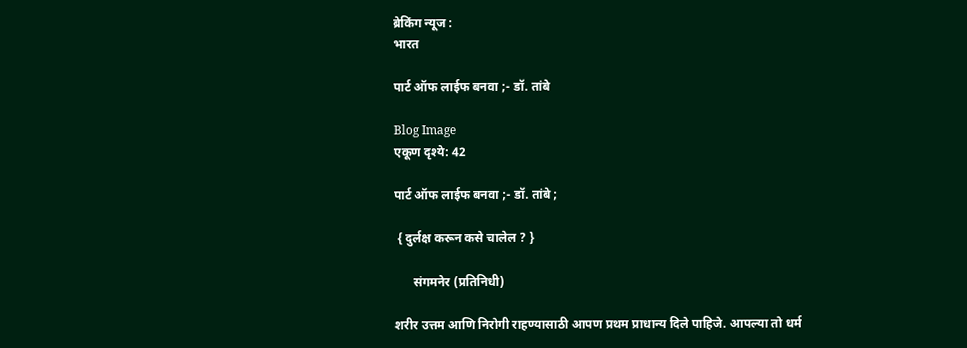ब्रेकिंग न्यूज :
भारत

पार्ट ऑफ लाईफ बनवा ;- डॉ. तांबे

Blog Image
एकूण दृश्ये: 42

पार्ट ऑफ लाईफ बनवा ;- डॉ. तांबे ;

 { दुर्लक्ष करून कसे चालेल ? }

      संगमनेर (प्रतिनिधी)

शरीर उत्तम आणि निरोगी राहण्यासाठी आपण प्रथम प्राधान्य दिले पाहिजे. आपल्या तो धर्म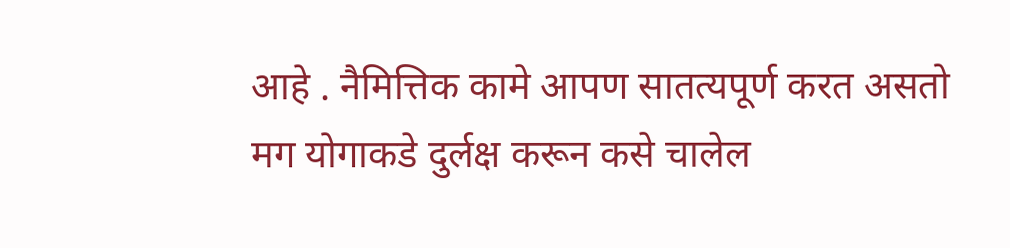आहे . नैमित्तिक कामे आपण सातत्यपूर्ण करत असतो मग योगाकडे दुर्लक्ष करून कसे चालेल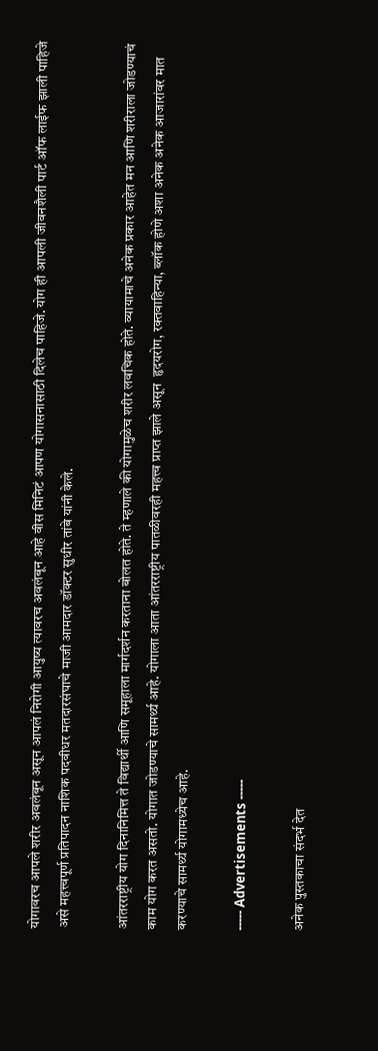योगावरच आपले शरीर अवलंबून असून आपलं निरोगी आयुष्य त्यावरच अवलंबून आहे वीस मिनिटं आपण योगासनासाठी दिलेच पाहिजे. योग ही आपली जीवनशैली पार्ट ऑफ लाईफ झाली पाहिजे असे महत्त्वपूर्ण प्रतिपादन नाशिक पदवीधर मतदारसंघाचे माजी आमदार डॉक्टर सुधीर तांबे यांनी केले.

आंतरराष्ट्रीय योग दिनानिमित्त ते विद्यार्थी आणि समूहाला मार्गदर्शन करताना बोलत होते. ते म्हणाले की योगामुळेच शरीर लवचिक होते. व्यायामाचे अनेक प्रकार आहेत मन आणि शरीराला जोडण्याचं काम योग करत असतो. योगात जोडण्याचे सामर्थ्य आहे. योगाला आता आंतरराष्ट्रीय पातळीवरही महत्त्व प्राप्त झाले असून  हृदयरोग, रक्तवाहिन्या, ब्लॉक होणे अशा अनेक अनेक आजारांवर मात करण्याचे सामर्थ्य योगामध्येच आहे.

----- Advertisements -----

अनेक पुस्तकाचा संदर्भ देत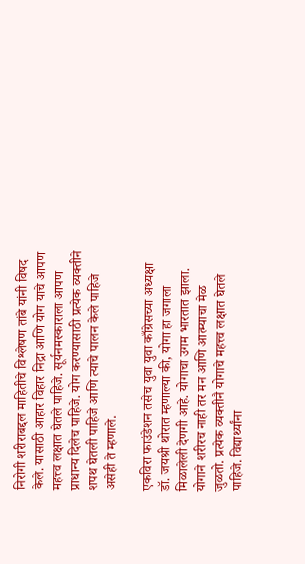निरोगी शरीराबद्दल माहितीचे विश्लेषण तांबे यांनी विषद केले. यासाठी आहार विहार निद्रा आणि योग याचे आपण महत्त्व लक्षात घेतले पाहिजे. सूर्यनमस्काराला आपण प्राधान्य दिलेच पाहिजे. योग करण्यासाठी प्रत्येक व्यक्तीने शपथ घेतली पाहिजे आणि त्याचे पालन केले पाहिजे असेही ते म्हणाले.

एकविरा फाउंडेशन तसेच युवा युवा काँग्रेसच्या अध्यक्षा डॉ. जयश्री थोरात म्हणाल्या की, योगा हा जगाला मिळालेली देणगी आहे. योगाचा उगम भारतात झाला. योगाने शरीरच नाही तर मन आणि आत्म्याचा मेळ जुळतो. प्रत्येक व्यक्तीनै योगाचे महत्त्व लक्षात घेतले पाहिजे. विद्यार्थ्यांना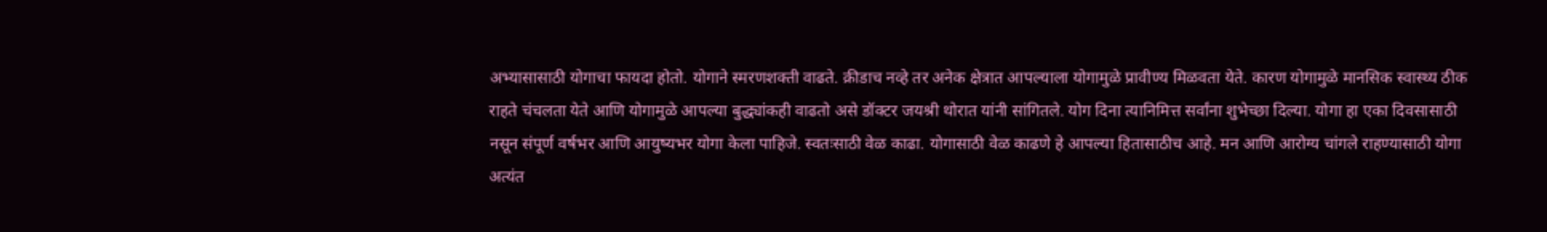अभ्यासासाठी योगाचा फायदा होतो. योगाने स्मरणशक्ती वाढते. क्रीडाच नव्हे तर अनेक क्षेत्रात आपल्याला योगामुळे प्रावीण्य मिळवता येते. कारण योगामुळे मानसिक स्वास्थ्य ठीक राहते चंचलता येते आणि योगामुळे आपल्या बुद्ध्यांकही वाढतो असे डॉक्टर जयश्री थोरात यांनी सांगितले. योग दिना त्यानिमित्त सर्वांना शुभेच्छा दिल्या. योगा हा एका दिवसासाठी नसून संपूर्ण वर्षभर आणि आयुष्यभर योगा केला पाहिजे. स्वतःसाठी वेळ काढा. योगासाठी वेळ काढणे हे आपल्या हितासाठीच आहे. मन आणि आरोग्य चांगले राहण्यासाठी योगा अत्यंत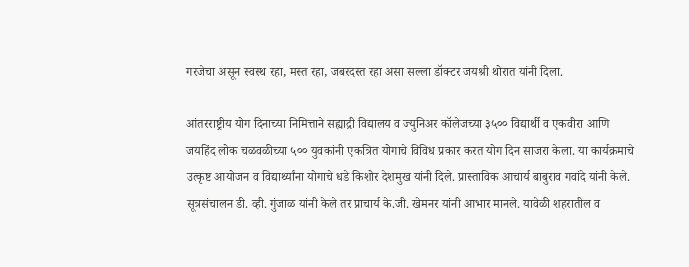गरजेचा असून स्वस्थ रहा, मस्त रहा, जबरदस्त रहा असा सल्ला डॉक्टर जयश्री थोरात यांनी दिला.

आंतरराष्ट्रीय योग दिनाच्या निमित्ताने सह्याद्री विद्यालय व ज्युनिअर कॉलेजच्या ३५०० विद्यार्थी व एकवीरा आणि जयहिंद लोक चळवळीच्या ५०० युवकांनी एकत्रित योगाचे विविध प्रकार करत योग दिन साजरा केला. या कार्यक्रमाचे उत्कृष्ट आयोजन व विद्यार्थ्यांना योगाचे धडे किशोर देशमुख यांनी दिले. प्रास्ताविक आचार्य बाबुराव गवांदे यांनी केले. सूत्रसंचालन डी. व्ही. गुंजाळ यांनी केले तर प्राचार्य के.जी. खेमनर यांनी आभार मानले. यावेळी शहरातील व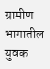ग्रामीण भागातील युवक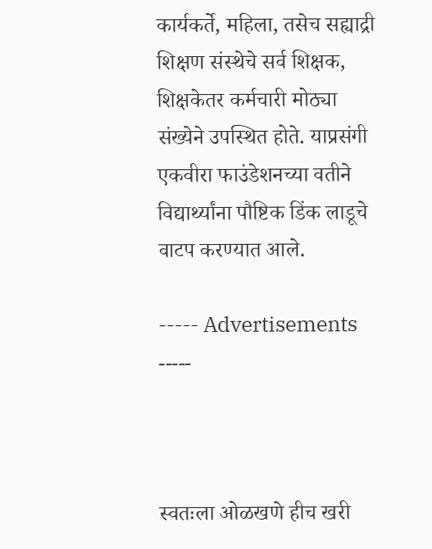कार्यकर्ते, महिला, तसेच सह्याद्री शिक्षण संस्थेचे सर्व शिक्षक, शिक्षकेतर कर्मचारी मोठ्या संख्येने उपस्थित होते. याप्रसंगी एकवीरा फाउंडेशनच्या वतीने विद्यार्थ्यांना पौष्टिक डिंक लाडूचे वाटप करण्यात आले.

----- Advertisements -----



स्वतःला ओळखणे हीच खरी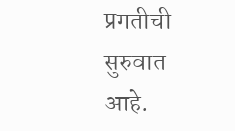प्रगतीची सुरुवात आहे.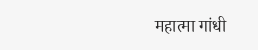महात्मा गांधी